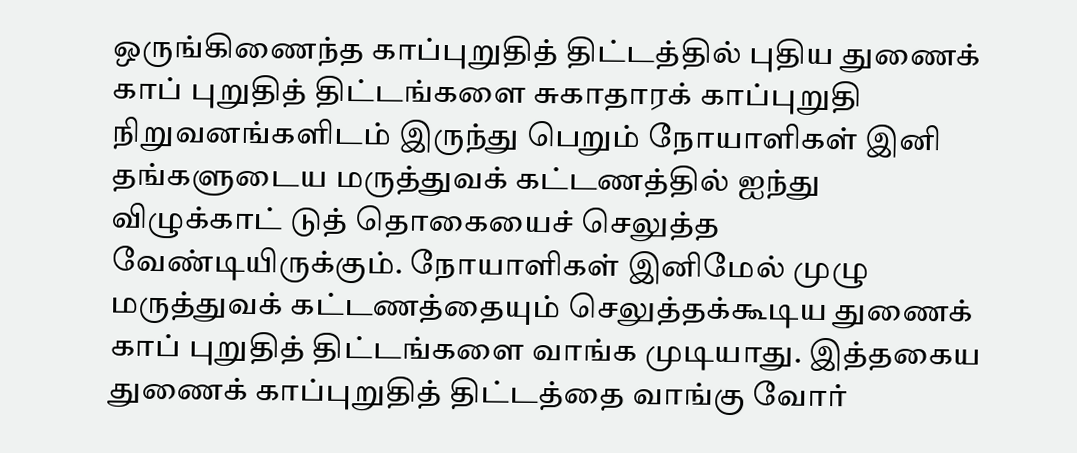ஒருங்கிணைந்த காப்புறுதித் திட்டத்தில் புதிய துணைக் காப் புறுதித் திட்டங்களை சுகாதாரக் காப்புறுதி நிறுவனங்களிடம் இருந்து பெறும் நோயாளிகள் இனி தங்களுடைய மருத்துவக் கட்டணத்தில் ஐந்து விழுக்காட் டுத் தொகையைச் செலுத்த வேண்டியிருக்கும். நோயாளிகள் இனிமேல் முழு மருத்துவக் கட்டணத்தையும் செலுத்தக்கூடிய துணைக் காப் புறுதித் திட்டங்களை வாங்க முடியாது. இத்தகைய துணைக் காப்புறுதித் திட்டத்தை வாங்கு வோர்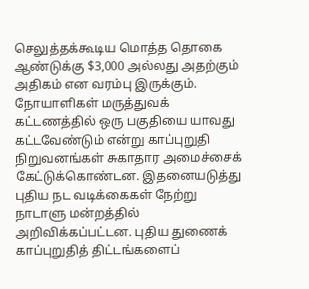செலுத்தக்கூடிய மொத்த தொகை ஆண்டுக்கு $3,000 அல்லது அதற்கும் அதிகம் என வரம்பு இருக்கும். நோயாளிகள் மருத்துவக் கட்டணத்தில் ஒரு பகுதியை யாவது கட்டவேண்டும் என்று காப்புறுதி நிறுவனங்கள் சுகாதார அமைச்சைக் கேட்டுக்கொண்டன. இதனையடுத்து புதிய நட வடிக்கைகள் நேற்று நாடாளு மன்றத்தில் அறிவிக்கப்பட்டன. புதிய துணைக் காப்புறுதித் திட்டங்களைப்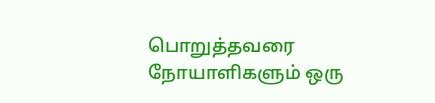பொறுத்தவரை நோயாளிகளும் ஒரு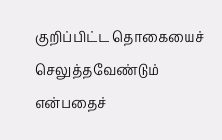குறிப்பிட்ட தொகையைச் செலுத்தவேண்டும் என்பதைச்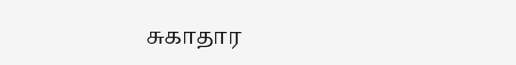சுகாதார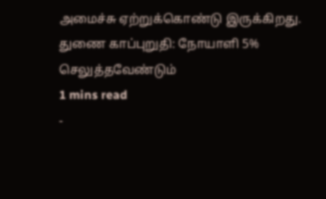அமைச்சு ஏற்றுக்கொண்டு இருக்கிறது.
துணை காப்புறுதி: நோயாளி 5% செலுத்தவேண்டும்
1 mins read
-